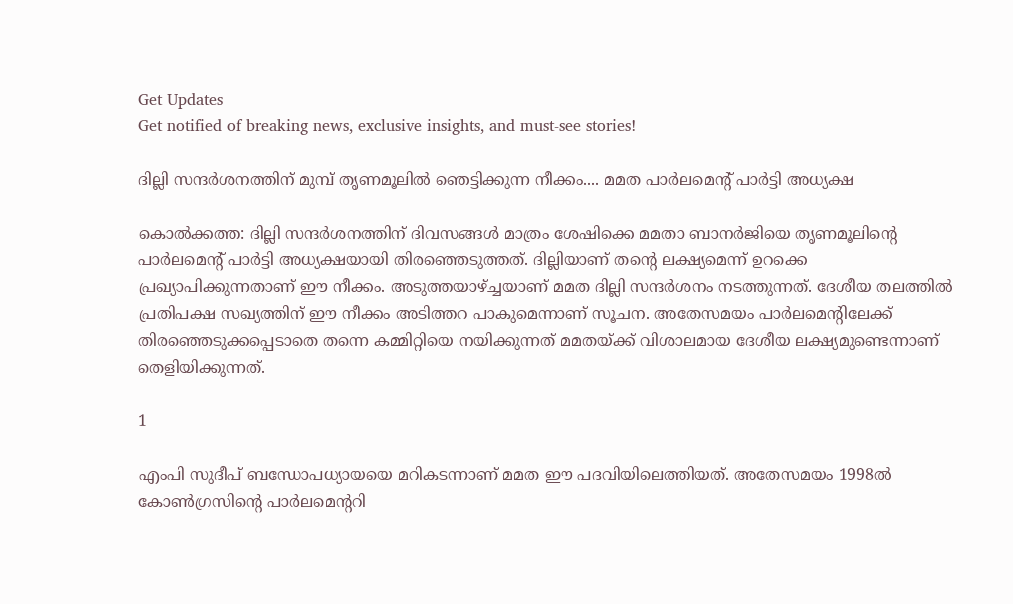Get Updates
Get notified of breaking news, exclusive insights, and must-see stories!

ദില്ലി സന്ദര്‍ശനത്തിന് മുമ്പ് തൃണമൂലില്‍ ഞെട്ടിക്കുന്ന നീക്കം.... മമത പാര്‍ലമെന്റ് പാര്‍ട്ടി അധ്യക്ഷ

കൊല്‍ക്കത്ത: ദില്ലി സന്ദര്‍ശനത്തിന് ദിവസങ്ങള്‍ മാത്രം ശേഷിക്കെ മമതാ ബാനര്‍ജിയെ തൃണമൂലിന്റെ പാര്‍ലമെന്റ് പാര്‍ട്ടി അധ്യക്ഷയായി തിരഞ്ഞെടുത്തത്. ദില്ലിയാണ് തന്റെ ലക്ഷ്യമെന്ന് ഉറക്കെ പ്രഖ്യാപിക്കുന്നതാണ് ഈ നീക്കം. അടുത്തയാഴ്ച്ചയാണ് മമത ദില്ലി സന്ദര്‍ശനം നടത്തുന്നത്. ദേശീയ തലത്തില്‍ പ്രതിപക്ഷ സഖ്യത്തിന് ഈ നീക്കം അടിത്തറ പാകുമെന്നാണ് സൂചന. അതേസമയം പാര്‍ലമെന്റിലേക്ക് തിരഞ്ഞെടുക്കപ്പെടാതെ തന്നെ കമ്മിറ്റിയെ നയിക്കുന്നത് മമതയ്ക്ക് വിശാലമായ ദേശീയ ലക്ഷ്യമുണ്ടെന്നാണ് തെളിയിക്കുന്നത്.

1

എംപി സുദീപ് ബന്ധോപധ്യായയെ മറികടന്നാണ് മമത ഈ പദവിയിലെത്തിയത്. അതേസമയം 1998ല്‍ കോണ്‍ഗ്രസിന്റെ പാര്‍ലമെന്ററി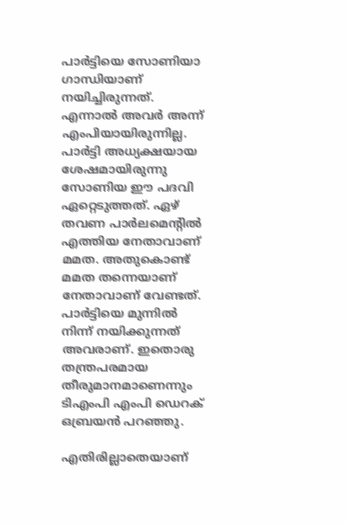പാര്‍ട്ടിയെ സോണിയാ ഗാന്ധിയാണ് നയിച്ചിരുന്നത്. എന്നാല്‍ അവര്‍ അന്ന് എംപിയായിരുന്നില്ല. പാര്‍ട്ടി അധ്യക്ഷയായ ശേഷമായിരുന്നു സോണിയ ഈ പദവി ഏറ്റെടുത്തത്. ഏഴ് തവണ പാര്‍ലമെന്റില്‍ എത്തിയ നേതാവാണ് മമത. അതുകൊണ്ട് മമത തന്നെയാണ് നേതാവാണ് വേണ്ടത്. പാര്‍ട്ടിയെ മുന്നില്‍ നിന്ന് നയിക്കുന്നത് അവരാണ്. ഇതൊരു തന്ത്രപരമായ തീരുമാനമാണെന്നും ടിഎംപി എംപി ഡെറക് ഒബ്രയന്‍ പറഞ്ഞു.

എതിരില്ലാതെയാണ്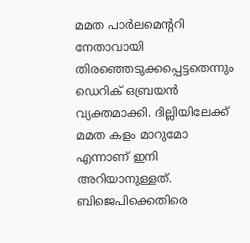മമത പാര്‍ലമെന്ററി നേതാവായി തിരഞ്ഞെടുക്കപ്പെട്ടതെന്നും ഡെറിക് ഒബ്രയന്‍ വ്യക്തമാക്കി. ദില്ലിയിലേക്ക് മമത കളം മാറുമോ എന്നാണ് ഇനി അറിയാനുള്ളത്. ബിജെപിക്കെതിരെ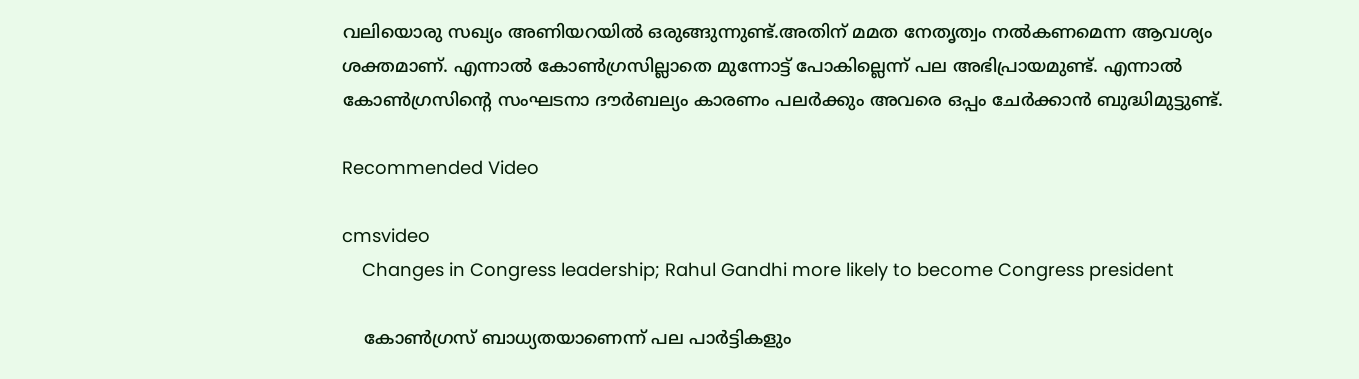വലിയൊരു സഖ്യം അണിയറയില്‍ ഒരുങ്ങുന്നുണ്ട്.അതിന് മമത നേതൃത്വം നല്‍കണമെന്ന ആവശ്യം ശക്തമാണ്. എന്നാല്‍ കോണ്‍ഗ്രസില്ലാതെ മുന്നോട്ട് പോകില്ലെന്ന് പല അഭിപ്രായമുണ്ട്. എന്നാല്‍ കോണ്‍ഗ്രസിന്റെ സംഘടനാ ദൗര്‍ബല്യം കാരണം പലര്‍ക്കും അവരെ ഒപ്പം ചേര്‍ക്കാന്‍ ബുദ്ധിമുട്ടുണ്ട്.

Recommended Video

cmsvideo
    Changes in Congress leadership; Rahul Gandhi more likely to become Congress president

    കോണ്‍ഗ്രസ് ബാധ്യതയാണെന്ന് പല പാര്‍ട്ടികളും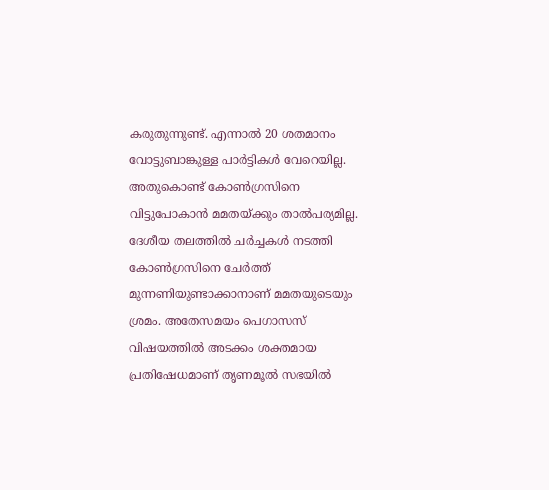കരുതുന്നുണ്ട്. എന്നാല്‍ 20 ശതമാനം വോട്ടുബാങ്കുള്ള പാര്‍ട്ടികള്‍ വേറെയില്ല. അതുകൊണ്ട് കോണ്‍ഗ്രസിനെ വിട്ടുപോകാന്‍ മമതയ്ക്കും താല്‍പര്യമില്ല. ദേശീയ തലത്തില്‍ ചര്‍ച്ചകള്‍ നടത്തി കോണ്‍ഗ്രസിനെ ചേര്‍ത്ത് മുന്നണിയുണ്ടാക്കാനാണ് മമതയുടെയും ശ്രമം. അതേസമയം പെഗാസസ് വിഷയത്തില്‍ അടക്കം ശക്തമായ പ്രതിഷേധമാണ് തൃണമൂല്‍ സഭയില്‍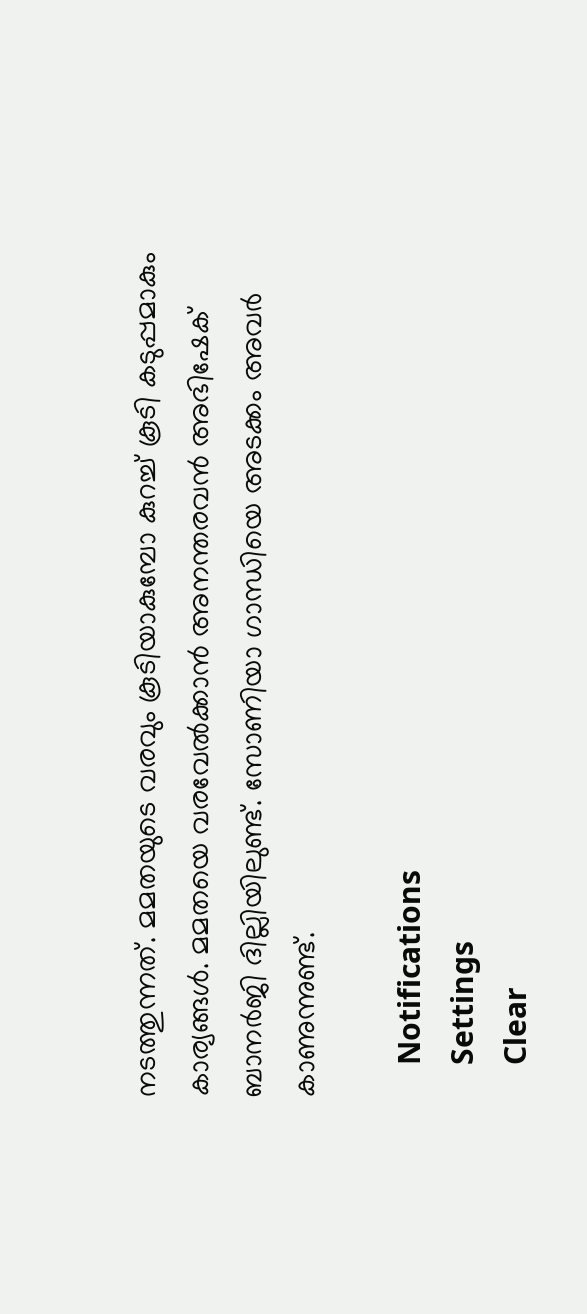നടത്തുന്നത്. മമതയുടെ വരവും കൂടിയാകുമ്പോ കുറച്ച് കൂടി കടുപ്പമാകും കാര്യങ്ങള്‍. മമതയെ വരവേല്‍ക്കാന്‍ അനന്തരവന്‍ അഭിഷേക് ബാനര്‍ജി ദില്ലിയിലുണ്ട്. സോണിയാ ഗാന്ധിയെ അടക്കം അവര്‍ കാണുന്നുണ്ട്.

    Notifications
    Settings
    Clear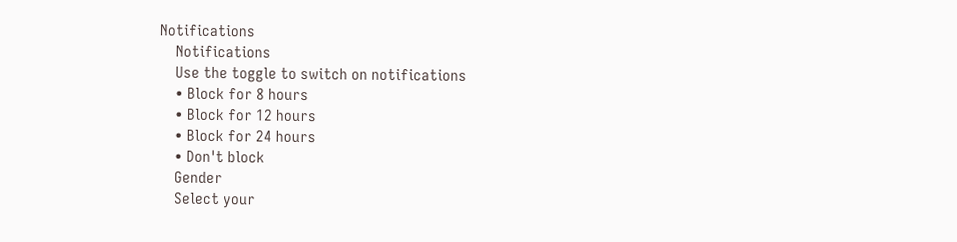Notifications
    Notifications
    Use the toggle to switch on notifications
    • Block for 8 hours
    • Block for 12 hours
    • Block for 24 hours
    • Don't block
    Gender
    Select your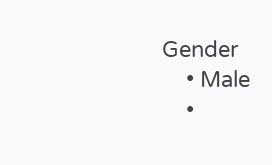Gender
    • Male
    •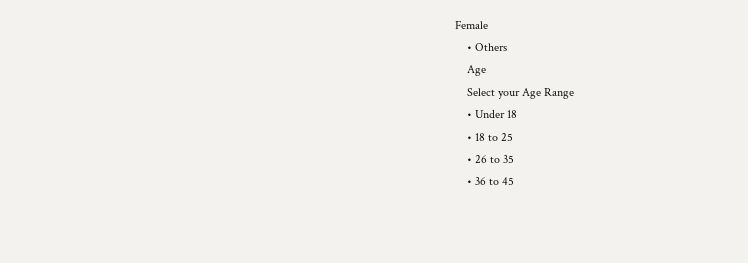Female
    • Others
    Age
    Select your Age Range
    • Under 18
    • 18 to 25
    • 26 to 35
    • 36 to 45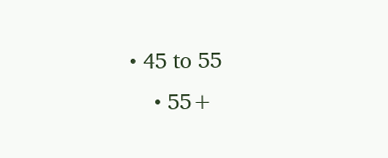• 45 to 55
    • 55+